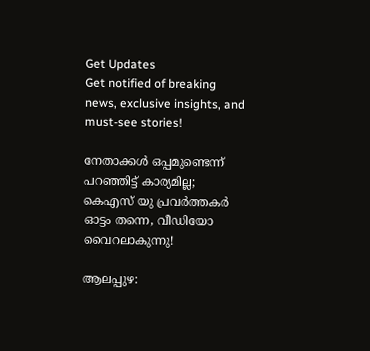Get Updates
Get notified of breaking news, exclusive insights, and must-see stories!

നേതാക്കൾ ഒപ്പമുണ്ടെന്ന് പറഞ്ഞിട്ട് കാര്യമില്ല; കെഎസ് യു പ്രവർത്തകർ ഓട്ടം തന്നെ, വീഡിയോ വൈറലാകുന്നു!

ആലപ്പുഴ: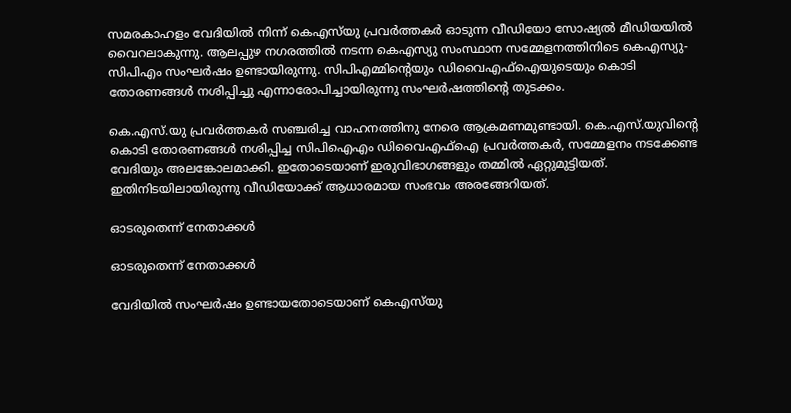സമരകാഹളം വേദിയില്‍ നിന്ന് കെഎസ്‌യു പ്രവര്‍ത്തകര്‍ ഓടുന്ന വീഡിയോ സോഷ്യല്‍ മീഡിയയില്‍ വൈറലാകുന്നു. ആലപ്പുഴ നഗരത്തില്‍ നടന്ന കെഎസ്യു സംസ്ഥാന സമ്മേളനത്തിനിടെ കെഎസ്യു-സിപിഎം സംഘർഷം ഉണ്ടായിരുന്നു. സിപിഎമ്മിന്റെയും ഡിവൈഎഫ്ഐയുടെയും കൊടി തോരണങ്ങള്‍ നശിപ്പിച്ചു എന്നാരോപിച്ചായിരുന്നു സംഘര്‍ഷത്തിന്റെ തുടക്കം.

കെ.എസ്.യു പ്രവര്‍ത്തകര്‍ സഞ്ചരിച്ച വാഹനത്തിനു നേരെ ആക്രമണമുണ്ടായി. കെ.എസ്.യുവിന്റെ കൊടി തോരണങ്ങള്‍ നശിപ്പിച്ച സിപിഐഎം ഡിവൈഎഫ്‌ഐ പ്രവര്‍ത്തകര്‍, സമ്മേളനം നടക്കേണ്ട വേദിയും അലങ്കോലമാക്കി. ഇതോടെയാണ് ഇരുവിഭാഗങ്ങളും തമ്മില്‍ ഏറ്റുമുട്ടിയത്. ഇതിനിടയിലായിരുന്നു വീഡിയോക്ക് ആധാരമായ സംഭവം അരങ്ങേറിയത്.

ഓടരുതെന്ന് നേതാക്കൾ

ഓടരുതെന്ന് നേതാക്കൾ

വേദിയില്‍ സംഘര്‍ഷം ഉണ്ടായതോടെയാണ് കെഎസ്‌യു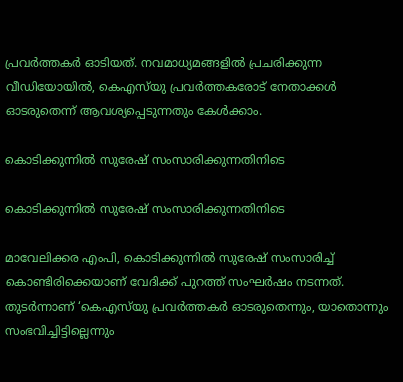പ്രവര്‍ത്തകര്‍ ഓടിയത്. നവമാധ്യമങ്ങളില്‍ പ്രചരിക്കുന്ന വീഡിയോയില്‍, കെഎസ്‌യു പ്രവര്‍ത്തകരോട് നേതാക്കള്‍ ഓടരുതെന്ന് ആവശ്യപ്പെടുന്നതും കേൾക്കാം.

കൊടിക്കുന്നിൽ സുരേഷ് സംസാരിക്കുന്നതിനിടെ

കൊടിക്കുന്നിൽ സുരേഷ് സംസാരിക്കുന്നതിനിടെ

മാവേലിക്കര എംപി, കൊടിക്കുന്നില്‍ സുരേഷ് സംസാരിച്ച് കൊണ്ടിരിക്കെയാണ് വേദിക്ക് പുറത്ത് സംഘര്‍ഷം നടന്നത്. തുടര്‍ന്നാണ് ‘കെഎസ്‌യു പ്രവര്‍ത്തകര്‍ ഓടരുതെന്നും, യാതൊന്നും സംഭവിച്ചിട്ടില്ലെന്നും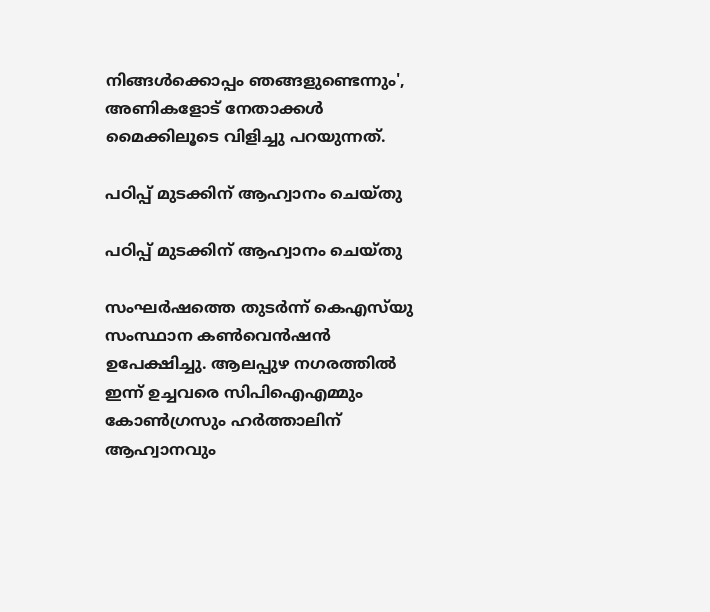നിങ്ങള്‍ക്കൊപ്പം ഞങ്ങളുണ്ടെന്നും', അണികളോട് നേതാക്കള്‍ മൈക്കിലൂടെ വിളിച്ചു പറയുന്നത്.

പഠിപ്പ് മുടക്കിന് ആഹ്വാനം ചെയ്തു

പഠിപ്പ് മുടക്കിന് ആഹ്വാനം ചെയ്തു

സംഘര്‍ഷത്തെ തുടര്‍ന്ന് കെഎസ്‌യു സംസ്ഥാന കണ്‍വെന്‍ഷന്‍ ഉപേക്ഷിച്ചു. ആലപ്പുഴ നഗരത്തില്‍ ഇന്ന് ഉച്ചവരെ സിപിഐഎമ്മും കോണ്‍ഗ്രസും ഹര്‍ത്താലിന് ആഹ്വാനവും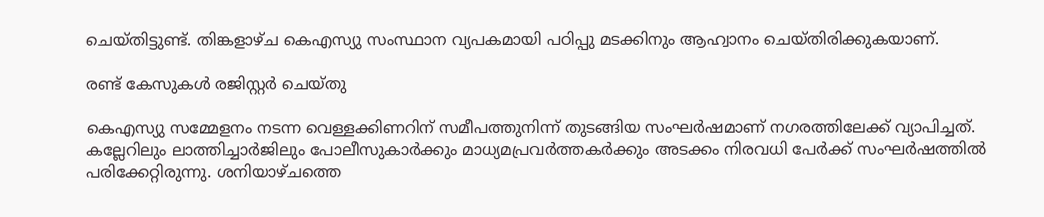ചെയ്തിട്ടുണ്ട്. തിങ്കളാഴ്ച കെഎസ്യു സംസ്ഥാന വ്യപകമായി പഠിപ്പു മടക്കിനും ആഹ്വാനം ചെയ്തിരിക്കുകയാണ്.

രണ്ട് കേസുകൾ രജിസ്റ്റർ ചെയ്തു

കെഎസ്യു സമ്മേളനം നടന്ന വെള്ളക്കിണറിന് സമീപത്തുനിന്ന് തുടങ്ങിയ സംഘര്‍ഷമാണ് നഗരത്തിലേക്ക് വ്യാപിച്ചത്. കല്ലേറിലും ലാത്തിച്ചാര്‍ജിലും പോലീസുകാര്‍ക്കും മാധ്യമപ്രവര്‍ത്തകര്‍ക്കും അടക്കം നിരവധി പേര്‍ക്ക് സംഘർഷത്തിൽ പരിക്കേറ്റിരുന്നു. ശനിയാഴ്ചത്തെ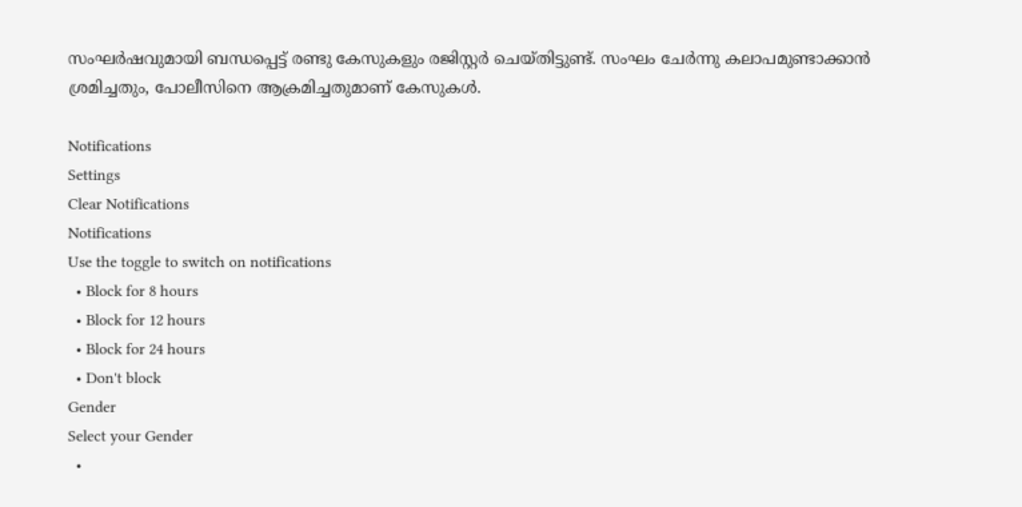സംഘർഷവുമായി ബന്ധപ്പെട്ട് രണ്ടു കേസുകളും രജിസ്റ്റർ ചെയ്തിട്ടുണ്ട്. സംഘം ചേർന്നു കലാപമുണ്ടാക്കാൻ ശ്രമിച്ചതും, പോലീസിനെ ആക്രമിച്ചതുമാണ് കേസുകൾ.

Notifications
Settings
Clear Notifications
Notifications
Use the toggle to switch on notifications
  • Block for 8 hours
  • Block for 12 hours
  • Block for 24 hours
  • Don't block
Gender
Select your Gender
  •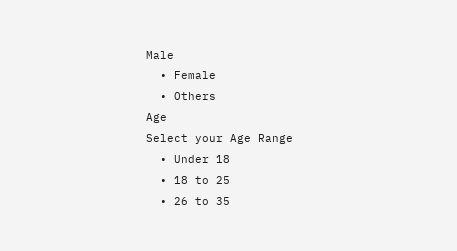Male
  • Female
  • Others
Age
Select your Age Range
  • Under 18
  • 18 to 25
  • 26 to 35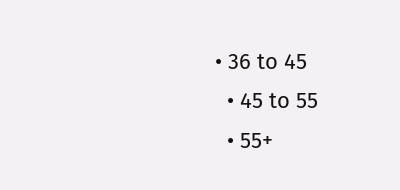• 36 to 45
  • 45 to 55
  • 55+